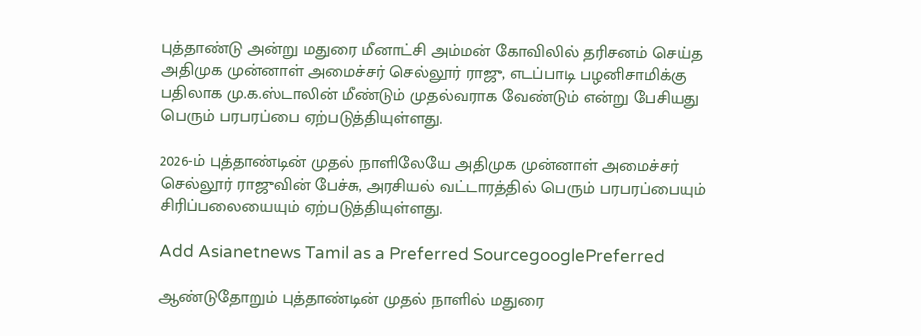புத்தாண்டு அன்று மதுரை மீனாட்சி அம்மன் கோவிலில் தரிசனம் செய்த அதிமுக முன்னாள் அமைச்சர் செல்லூர் ராஜு, எடப்பாடி பழனிசாமிக்கு பதிலாக மு.க.ஸ்டாலின் மீண்டும் முதல்வராக வேண்டும் என்று பேசியது பெரும் பரபரப்பை ஏற்படுத்தியுள்ளது.

2026-ம் புத்தாண்டின் முதல் நாளிலேயே அதிமுக முன்னாள் அமைச்சர் செல்லூர் ராஜுவின் பேச்சு, அரசியல் வட்டாரத்தில் பெரும் பரபரப்பையும் சிரிப்பலையையும் ஏற்படுத்தியுள்ளது.

Add Asianetnews Tamil as a Preferred SourcegooglePreferred

ஆண்டுதோறும் புத்தாண்டின் முதல் நாளில் மதுரை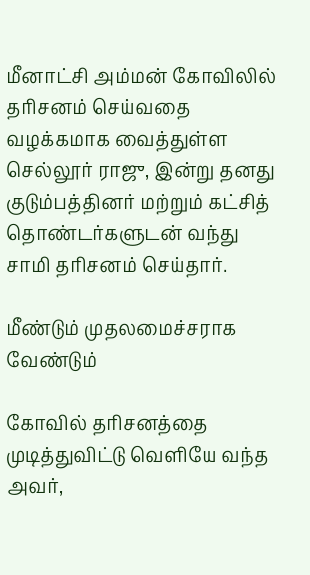மீனாட்சி அம்மன் கோவிலில் தரிசனம் செய்வதை வழக்கமாக வைத்துள்ள செல்லூர் ராஜு, இன்று தனது குடும்பத்தினர் மற்றும் கட்சித் தொண்டர்களுடன் வந்து சாமி தரிசனம் செய்தார்.

மீண்டும் முதலமைச்சராக வேண்டும்

கோவில் தரிசனத்தை முடித்துவிட்டு வெளியே வந்த அவர்,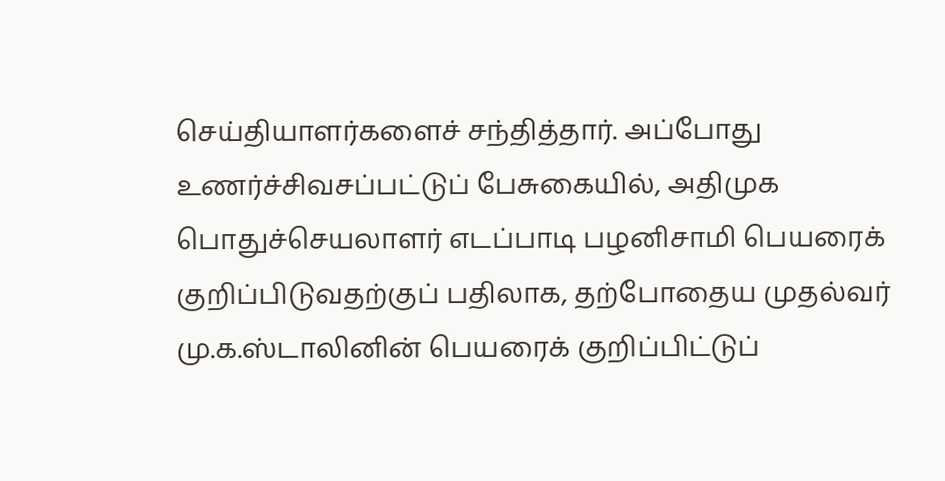செய்தியாளர்களைச் சந்தித்தார். அப்போது உணர்ச்சிவசப்பட்டுப் பேசுகையில், அதிமுக பொதுச்செயலாளர் எடப்பாடி பழனிசாமி பெயரைக் குறிப்பிடுவதற்குப் பதிலாக, தற்போதைய முதல்வர் மு.க.ஸ்டாலினின் பெயரைக் குறிப்பிட்டுப்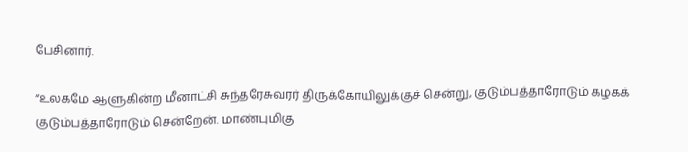பேசினார்.

“உலகமே ஆளுகின்ற மீனாட்சி சுந்தரேசுவரர் திருக்கோயிலுக்குச் சென்று, குடும்பத்தாரோடும் கழகக் குடும்பத்தாரோடும் சென்றேன். மாண்புமிகு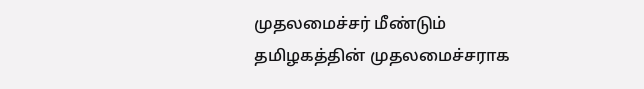முதலமைச்சர் மீண்டும் தமிழகத்தின் முதலமைச்சராக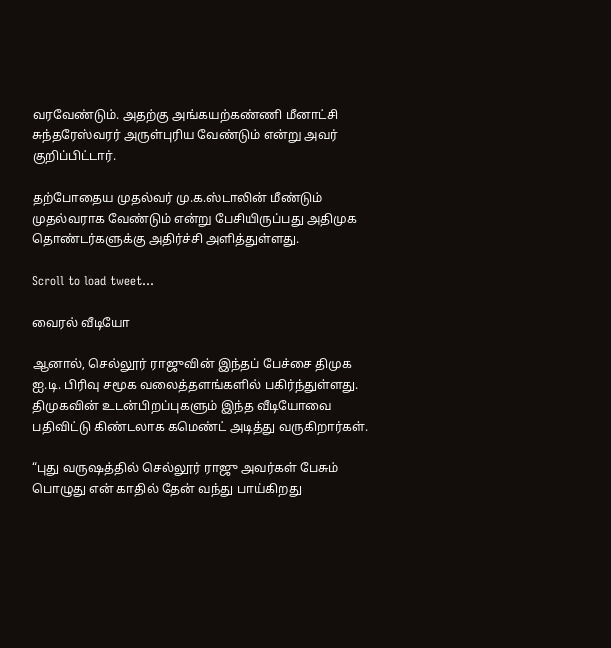வரவேண்டும். அதற்கு அங்கயற்கண்ணி மீனாட்சி சுந்தரேஸ்வரர் அருள்புரிய வேண்டும் என்று அவர் குறிப்பிட்டார்.

தற்போதைய முதல்வர் மு.க.ஸ்டாலின் மீண்டும் முதல்வராக வேண்டும் என்று பேசியிருப்பது அதிமுக தொண்டர்களுக்கு அதிர்ச்சி அளித்துள்ளது.

Scroll to load tweet…

வைரல் வீடியோ

ஆனால், செல்லூர் ராஜுவின் இந்தப் பேச்சை திமுக ஐ.டி. பிரிவு சமூக வலைத்தளங்களில் பகிர்ந்துள்ளது. திமுகவின் உடன்பிறப்புகளும் இந்த வீடியோவை பதிவிட்டு கிண்டலாக கமெண்ட் அடித்து வருகிறார்கள்.

“புது வருஷத்தில் செல்லூர் ராஜு அவர்கள் பேசும் பொழுது என் காதில் தேன் வந்து பாய்கிறது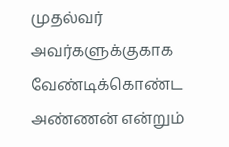முதல்வர் அவர்களுக்குகாக வேண்டிக்கொண்ட அண்ணன் என்றும்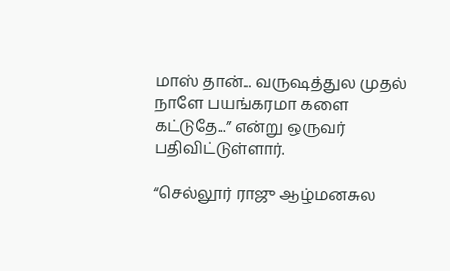மாஸ் தான்... வருஷத்துல முதல் நாளே பயங்கரமா களை கட்டுதே...” என்று ஒருவர் பதிவிட்டுள்ளார்.

“செல்லூர் ராஜு ஆழ்மனசுல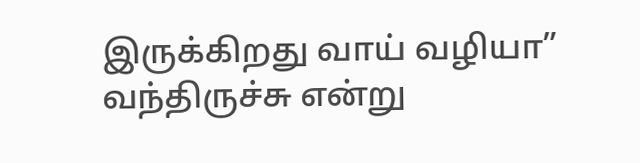இருக்கிறது வாய் வழியா” வந்திருச்சு என்று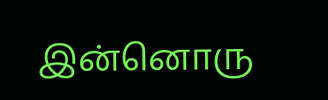இன்னொரு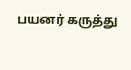பயனர் கருத்து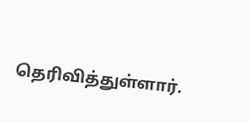தெரிவித்துள்ளார்.